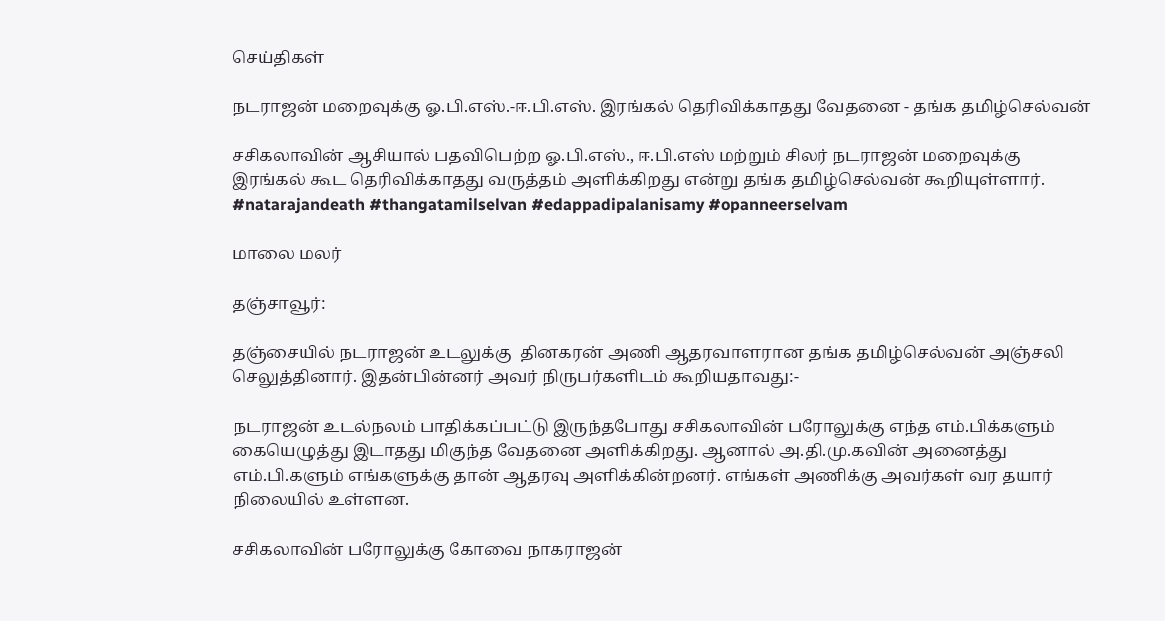செய்திகள்

நடராஜன் மறைவுக்கு ஓ.பி.எஸ்.-ஈ.பி.எஸ். இரங்கல் தெரிவிக்காதது வேதனை - தங்க தமிழ்செல்வன்

சசிகலாவின் ஆசியால் பதவிபெற்ற ஓ.பி.எஸ்., ஈ.பி.எஸ் மற்றும் சிலர் நடராஜன் மறைவுக்கு இரங்கல் கூட தெரிவிக்காதது வருத்தம் அளிக்கிறது என்று தங்க தமிழ்செல்வன் கூறியுள்ளார். #natarajandeath #thangatamilselvan #edappadipalanisamy #opanneerselvam

மாலை மலர்

தஞ்சாவூர்:

தஞ்சையில் நடராஜன் உடலுக்கு  தினகரன் அணி ஆதரவாளரான தங்க தமிழ்செல்வன் அஞ்சலி செலுத்தினார். இதன்பின்னர் அவர் நிருபர்களிடம் கூறியதாவது:-

நடராஜன் உடல்நலம் பாதிக்கப்பட்டு இருந்தபோது சசிகலாவின் பரோலுக்கு எந்த எம்.பிக்களும் கையெழுத்து இடாதது மிகுந்த வேதனை அளிக்கிறது. ஆனால் அ.தி.மு.கவின் அனைத்து எம்.பி.களும் எங்களுக்கு தான் ஆதரவு அளிக்கின்றனர். எங்கள் அணிக்கு அவர்கள் வர தயார் நிலையில் உள்ளன.

சசிகலாவின் பரோலுக்கு கோவை நாகராஜன்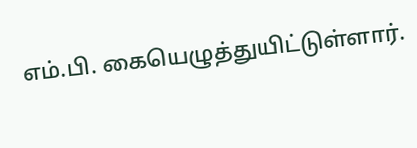எம்.பி. கையெழுத்துயிட்டுள்ளார்.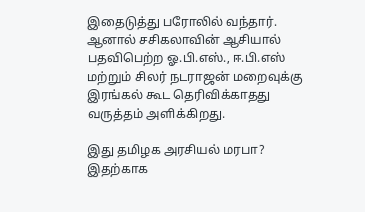இதைடுத்து பரோலில் வந்தார். ஆனால் சசிகலாவின் ஆசியால் பதவிபெற்ற ஓ.பி.எஸ்., ஈ.பி.எஸ் மற்றும் சிலர் நடராஜன் மறைவுக்கு இரங்கல் கூட தெரிவிக்காதது வருத்தம் அளிக்கிறது.

இது தமிழக அரசியல் மரபா? இதற்காக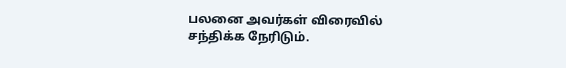பலனை அவர்கள் விரைவில் சந்திக்க நேரிடும்.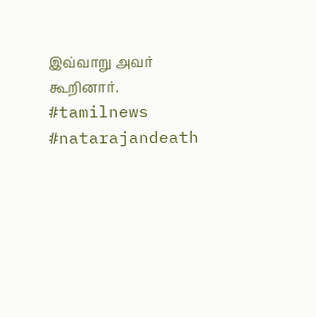இவ்வாறு அவர் கூறினார். #tamilnews  #natarajandeath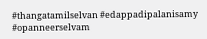#thangatamilselvan #edappadipalanisamy #opanneerselvam